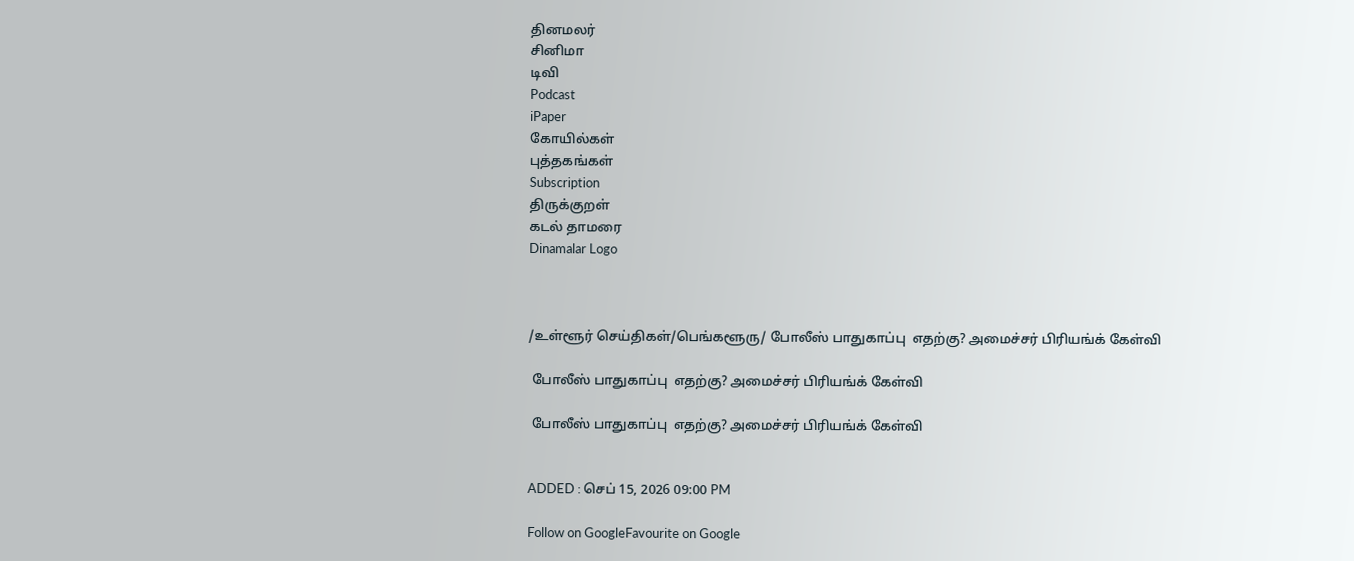தினமலர்
சினிமா
டிவி
Podcast
iPaper
கோயில்கள்
புத்தகங்கள்
Subscription
திருக்குறள்
கடல் தாமரை
Dinamalar Logo



/உள்ளூர் செய்திகள்/பெங்களூரு/ போலீஸ் பாதுகாப்பு  எதற்கு? அமைச்சர் பிரியங்க் கேள்வி

 போலீஸ் பாதுகாப்பு  எதற்கு? அமைச்சர் பிரியங்க் கேள்வி

 போலீஸ் பாதுகாப்பு  எதற்கு? அமைச்சர் பிரியங்க் கேள்வி


ADDED : செப் 15, 2026 09:00 PM

Follow on GoogleFavourite on Google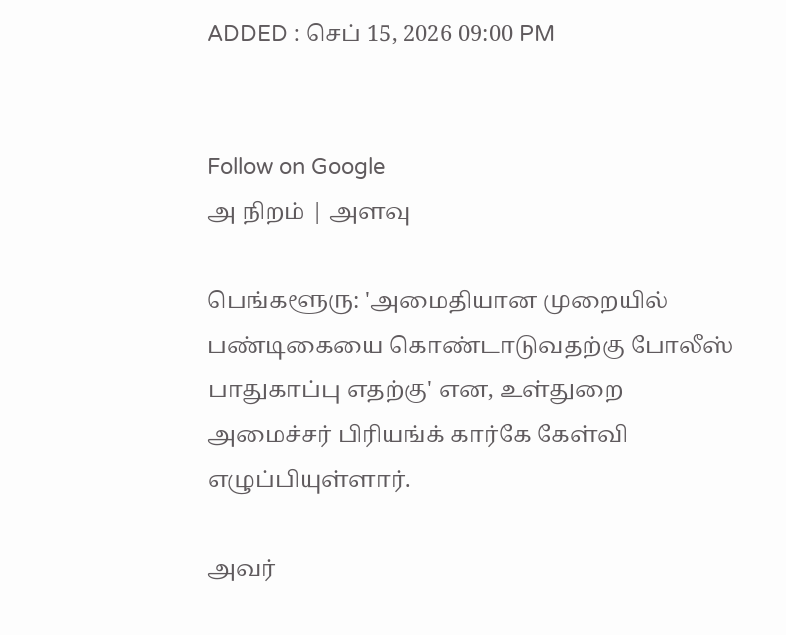ADDED : செப் 15, 2026 09:00 PM


Follow on Google
அ நிறம் | அளவு

பெங்களூரு: 'அமைதியான முறையில் பண்டிகையை கொண்டாடுவதற்கு போலீஸ் பாதுகாப்பு எதற்கு' என, உள்துறை அமைச்சர் பிரியங்க் கார்கே கேள்வி எழுப்பியுள்ளார்.

அவர்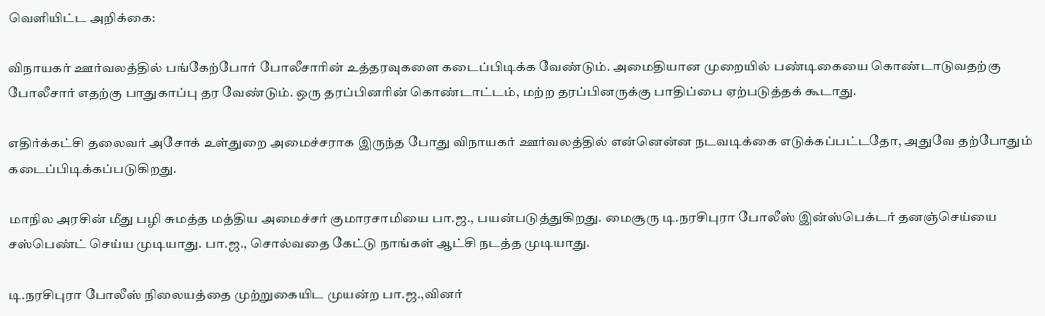வெளியிட்ட அறிக்கை:

விநாயகர் ஊர்வலத்தில் பங்கேற்போர் போலீசாரின் உத்தரவுகளை கடைப்பிடிக்க வேண்டும். அமைதியான முறையில் பண்டிகையை கொண்டாடுவதற்கு போலீசார் எதற்கு பாதுகாப்பு தர வேண்டும். ஒரு தரப்பினரின் கொண்டாட்டம், மற்ற தரப்பினருக்கு பாதிப்பை ஏற்படுத்தக் கூடாது.

எதிர்க்கட்சி தலைவர் அசோக் உள்துறை அமைச்சராக இருந்த போது விநாயகர் ஊர்வலத்தில் என்னென்ன நடவடிக்கை எடுக்கப்பட்டதோ, அதுவே தற்போதும் கடைப்பிடிக்கப்படுகிறது.

மாநில அரசின் மீது பழி சுமத்த மத்திய அமைச்சர் குமாரசாமியை பா.ஜ., பயன்படுத்துகிறது. மைசூரு டி.நரசிபுரா போலீஸ் இன்ஸ்பெக்டர் தனஞ்செய்யை சஸ்பெண்ட் செய்ய முடியாது. பா.ஜ., சொல்வதை கேட்டு நாங்கள் ஆட்சி நடத்த முடியாது.

டி.நரசிபுரா போலீஸ் நிலையத்தை முற்றுகையிட முயன்ற பா.ஜ.,வினர்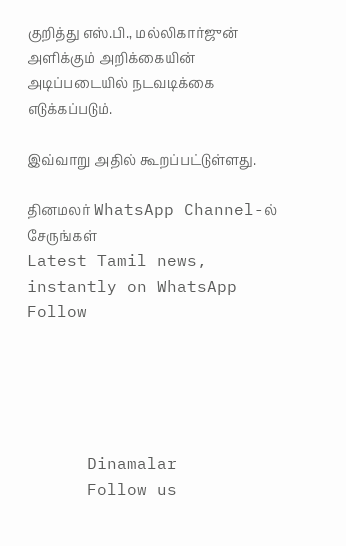குறித்து எஸ்.பி., மல்லிகார்ஜுன் அளிக்கும் அறிக்கையின் அடிப்படையில் நடவடிக்கை எடுக்கப்படும்.

இவ்வாறு அதில் கூறப்பட்டுள்ளது.

தினமலர் WhatsApp Channel-ல் சேருங்கள்
Latest Tamil news, instantly on WhatsApp
Follow





      Dinamalar
      Follow us